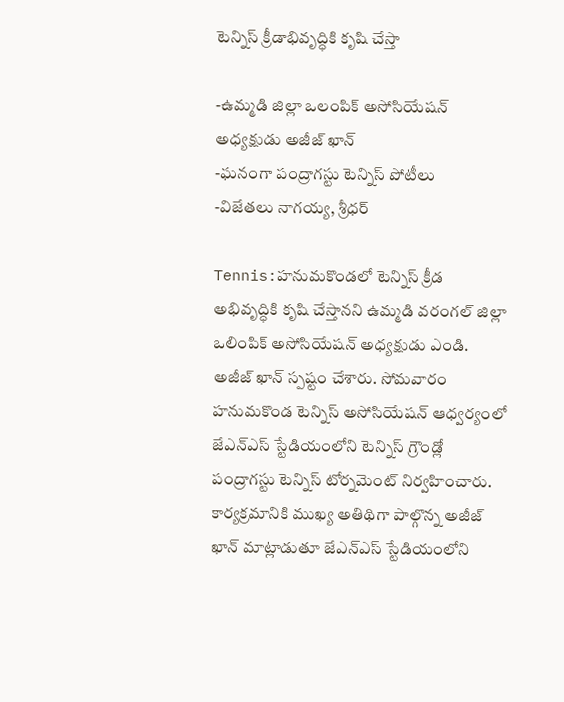టెన్నిస్ క్రీడాభివృద్ధికి కృషి చేస్తా

-ఉమ్మడి జిల్లా ఒలంపిక్ అసోసియేషన్ అధ్యక్షుడు అజీజ్ ఖాన్
-ఘనంగా పంద్రాగస్టు టెన్నిస్ పోటీలు
-విజేతలు నాగయ్య, శ్రీధర్

Tennis:హనుమకొండలో టెన్నిస్ క్రీడ అభివృద్ధికి కృషి చేస్తానని ఉమ్మడి వరంగల్ జిల్లా ఒలింపిక్ అసోసియేషన్ అధ్యక్షుడు ఎండి. అజీజ్ ఖాన్ స్పష్టం చేశారు. సోమవారం హనుమకొండ టెన్నిస్ అసోసియేషన్ ఆధ్వర్యంలో జేఎన్ఎస్ స్టేడియంలోని టెన్నిస్ గ్రౌండ్లో పంద్రాగస్టు టెన్నిస్ టోర్నమెంట్ నిర్వహించారు. కార్యక్రమానికి ముఖ్య అతిథిగా పాల్గొన్న అజీజ్ ఖాన్ మాట్లాడుతూ జేఎన్ఎస్ స్టేడియంలోని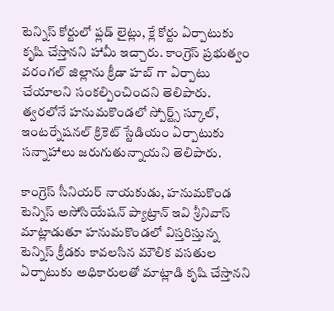టెన్నిస్ కోర్టులో ఫ్లడ్ లైట్లు, క్లే కోర్టు ఏర్పాటుకు కృషి చేస్తానని హామీ ఇచ్చారు. కాంగ్రెస్ ప్రభుత్వం వరంగల్ జిల్లాను క్రీడా హబ్ గా ఏర్పాటు చేయాలని సంకల్పించిందని తెలిపారు. త్వరలోనే హనుమకొండలో స్పోర్ట్స్ స్కూల్, ఇంటర్నేషనల్ క్రికెట్ స్టేడియం ఏర్పాటుకు సన్నాహాలు జరుగుతున్నాయని తెలిపారు.

కాంగ్రెస్ సీనియర్ నాయకుడు, హనుమకొండ టెన్నిస్ అసోసియేషన్ ప్యాట్రాన్ ఇవి శ్రీనివాస్ మాట్లాడుతూ హనుమకొండలో విస్తరిస్తున్న టెన్నిస్ క్రీడకు కావలసిన మౌలిక వసతుల ఏర్పాటుకు అధికారులతో మాట్లాడి కృషి చేస్తానని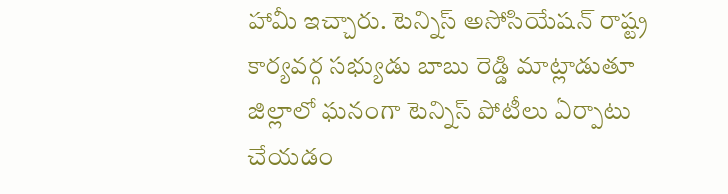హామీ ఇచ్చారు. టెన్నిస్ అసోసియేషన్ రాష్ట్ర కార్యవర్గ సభ్యుడు బాబు రెడ్డి మాట్లాడుతూ జిల్లాలో ఘనంగా టెన్నిస్ పోటీలు ఏర్పాటు చేయడం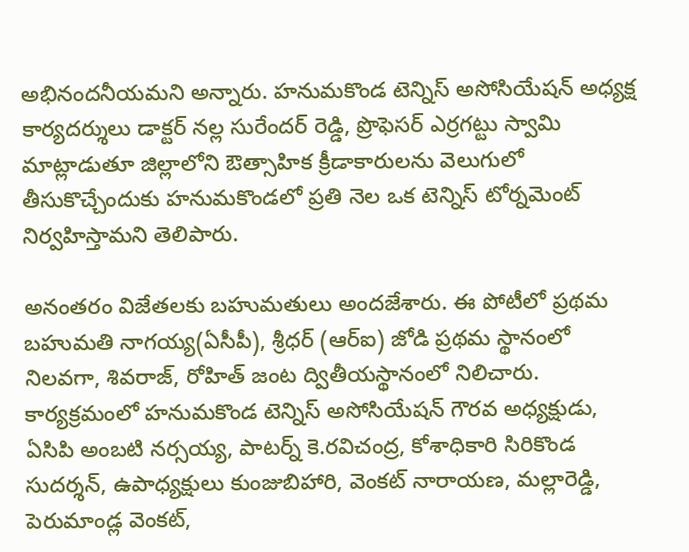అభినందనీయమని అన్నారు. హనుమకొండ టెన్నిస్ అసోసియేషన్ అధ్యక్ష కార్యదర్శులు డాక్టర్ నల్ల సురేందర్ రెడ్డి, ప్రొఫెసర్ ఎర్రగట్టు స్వామి మాట్లాడుతూ జిల్లాలోని ఔత్సాహిక క్రీడాకారులను వెలుగులో తీసుకొచ్చేందుకు హనుమకొండలో ప్రతి నెల ఒక టెన్నిస్ టోర్నమెంట్ నిర్వహిస్తామని తెలిపారు.

అనంతరం విజేతలకు బహుమతులు అందజేశారు. ఈ పోటీలో ప్రథమ బహుమతి నాగయ్య(ఏసీపీ), శ్రీధర్ (ఆర్ఐ) జోడి ప్రథమ స్థానంలో నిలవగా, శివరాజ్, రోహిత్ జంట ద్వితీయస్థానంలో నిలిచారు. కార్యక్రమంలో హనుమకొండ టెన్నిస్ అసోసియేషన్ గౌరవ అధ్యక్షుడు, ఏసిపి అంబటి నర్సయ్య, పాటర్న్ కె.రవిచంద్ర, కోశాధికారి సిరికొండ సుదర్శన్, ఉపాధ్యక్షులు కుంజుబిహారి, వెంకట్ నారాయణ, మల్లారెడ్డి, పెరుమాండ్ల వెంకట్,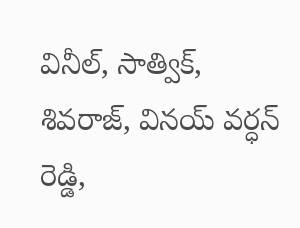వినీల్, సాత్విక్, శివరాజ్, వినయ్ వర్ధన్ రెడ్డి,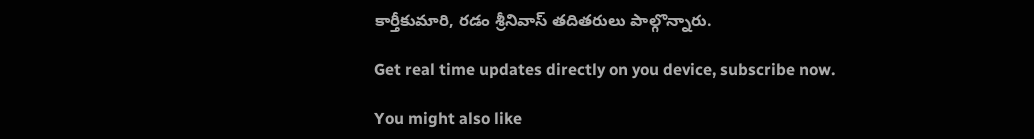కార్తీకుమారి, రడం శ్రీనివాస్ తదితరులు పాల్గొన్నారు.

Get real time updates directly on you device, subscribe now.

You might also like